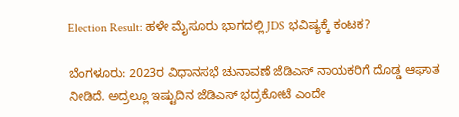Election Result: ಹಳೇ ಮೈಸೂರು ಭಾಗದಲ್ಲಿ JDS ಭವಿಷ್ಯಕ್ಕೆ ಕಂಟಕ?

ಬೆಂಗಳೂರು: 2023ರ ವಿಧಾನಸಭೆ ಚುನಾವಣೆ ಜೆಡಿಎಸ್ ನಾಯಕರಿಗೆ ದೊಡ್ಡ ಆಘಾತ ನೀಡಿದೆ. ಅದ್ರಲ್ಲೂ ಇಷ್ಟುದಿನ ಜೆಡಿಎಸ್ ಭದ್ರಕೋಟೆ ಎಂದೇ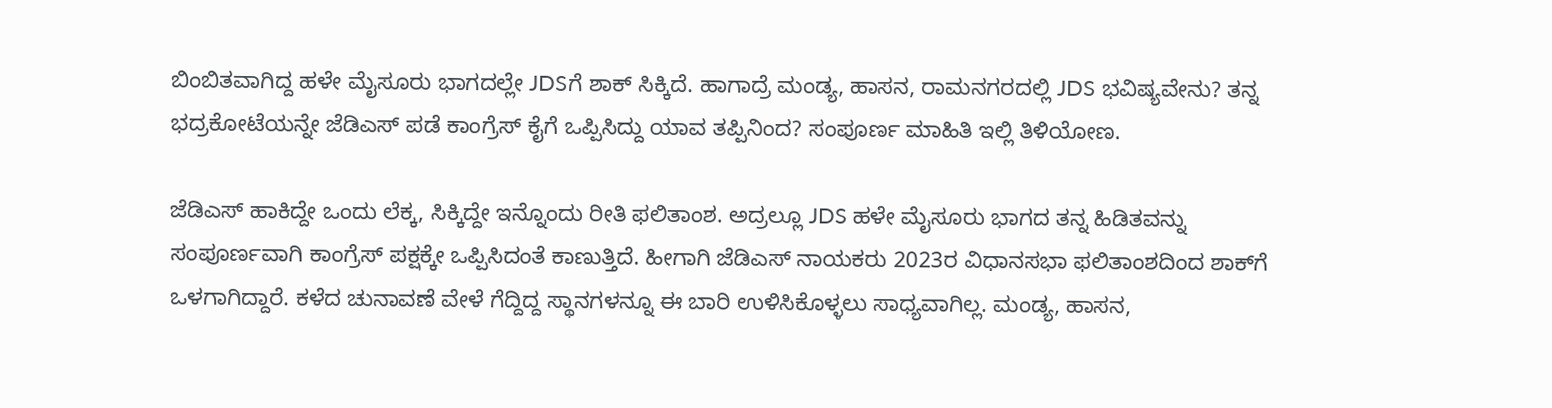ಬಿಂಬಿತವಾಗಿದ್ದ ಹಳೇ ಮೈಸೂರು ಭಾಗದಲ್ಲೇ JDSಗೆ ಶಾಕ್ ಸಿಕ್ಕಿದೆ. ಹಾಗಾದ್ರೆ ಮಂಡ್ಯ, ಹಾಸನ, ರಾಮನಗರದಲ್ಲಿ JDS ಭವಿಷ್ಯವೇನು? ತನ್ನ ಭದ್ರಕೋಟೆಯನ್ನೇ ಜೆಡಿಎಸ್ ಪಡೆ ಕಾಂಗ್ರೆಸ್ ಕೈಗೆ ಒಪ್ಪಿಸಿದ್ದು ಯಾವ ತಪ್ಪಿನಿಂದ? ಸಂಪೂರ್ಣ ಮಾಹಿತಿ ಇಲ್ಲಿ ತಿಳಿಯೋಣ.

ಜೆಡಿಎಸ್ ಹಾಕಿದ್ದೇ ಒಂದು ಲೆಕ್ಕ, ಸಿಕ್ಕಿದ್ದೇ ಇನ್ನೊಂದು ರೀತಿ ಫಲಿತಾಂಶ. ಅದ್ರಲ್ಲೂ JDS ಹಳೇ ಮೈಸೂರು ಭಾಗದ ತನ್ನ ಹಿಡಿತವನ್ನು ಸಂಪೂರ್ಣವಾಗಿ ಕಾಂಗ್ರೆಸ್ ಪಕ್ಷಕ್ಕೇ ಒಪ್ಪಿಸಿದಂತೆ ಕಾಣುತ್ತಿದೆ. ಹೀಗಾಗಿ ಜೆಡಿಎಸ್ ನಾಯಕರು 2023ರ ವಿಧಾನಸಭಾ ಫಲಿತಾಂಶದಿಂದ ಶಾಕ್‌ಗೆ ಒಳಗಾಗಿದ್ದಾರೆ. ಕಳೆದ ಚುನಾವಣೆ ವೇಳೆ ಗೆದ್ದಿದ್ದ ಸ್ಥಾನಗಳನ್ನೂ ಈ ಬಾರಿ ಉಳಿಸಿಕೊಳ್ಳಲು ಸಾಧ್ಯವಾಗಿಲ್ಲ. ಮಂಡ್ಯ, ಹಾಸನ,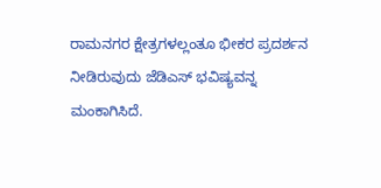ರಾಮನಗರ ಕ್ಷೇತ್ರಗಳಲ್ಲಂತೂ ಭೀಕರ ಪ್ರದರ್ಶನ ನೀಡಿರುವುದು ಜೆಡಿಎಸ್ ಭವಿಷ್ಯವನ್ನ ಮಂಕಾಗಿಸಿದೆ.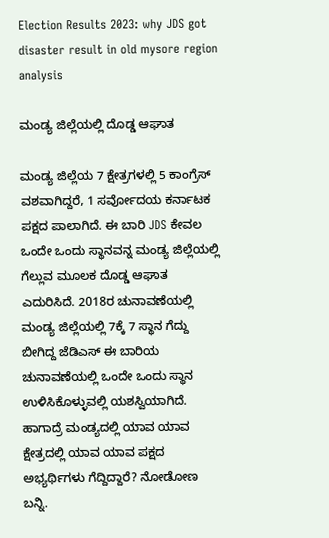Election Results 2023: why JDS got disaster result in old mysore region analysis

ಮಂಡ್ಯ ಜಿಲ್ಲೆಯಲ್ಲಿ ದೊಡ್ಡ ಆಘಾತ

ಮಂಡ್ಯ ಜಿಲ್ಲೆಯ 7 ಕ್ಷೇತ್ರಗಳಲ್ಲಿ 5 ಕಾಂಗ್ರೆಸ್ ವಶವಾಗಿದ್ದರೆ, 1 ಸರ್ವೋದಯ ಕರ್ನಾಟಕ ಪಕ್ಷದ ಪಾಲಾಗಿದೆ. ಈ ಬಾರಿ JDS ಕೇವಲ ಒಂದೇ ಒಂದು ಸ್ಥಾನವನ್ನ ಮಂಡ್ಯ ಜಿಲ್ಲೆಯಲ್ಲಿ ಗೆಲ್ಲುವ ಮೂಲಕ ದೊಡ್ಡ ಆಘಾತ ಎದುರಿಸಿದೆ. 2018ರ ಚುನಾವಣೆಯಲ್ಲಿ ಮಂಡ್ಯ ಜಿಲ್ಲೆಯಲ್ಲಿ 7ಕ್ಕೆ 7 ಸ್ಥಾನ ಗೆದ್ದು ಬೀಗಿದ್ದ ಜೆಡಿಎಸ್ ಈ ಬಾರಿಯ ಚುನಾವಣೆಯಲ್ಲಿ ಒಂದೇ ಒಂದು ಸ್ಥಾನ ಉಳಿಸಿಕೊಳ್ಳುವಲ್ಲಿ ಯಶಸ್ವಿಯಾಗಿದೆ. ಹಾಗಾದ್ರೆ ಮಂಡ್ಯದಲ್ಲಿ ಯಾವ ಯಾವ ಕ್ಷೇತ್ರದಲ್ಲಿ ಯಾವ ಯಾವ ಪಕ್ಷದ ಅಭ್ಯರ್ಥಿಗಳು ಗೆದ್ದಿದ್ದಾರೆ? ನೋಡೋಣ ಬನ್ನಿ.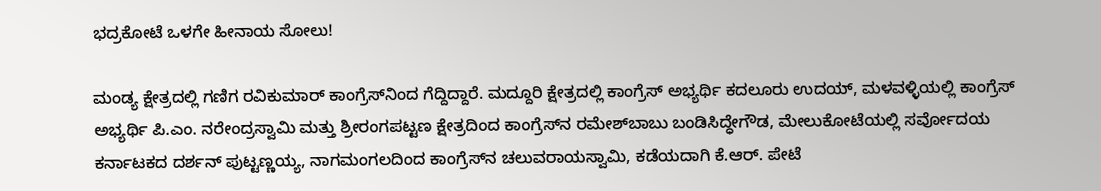ಭದ್ರಕೋಟೆ ಒಳಗೇ ಹೀನಾಯ ಸೋಲು!

ಮಂಡ್ಯ ಕ್ಷೇತ್ರದಲ್ಲಿ ಗಣಿಗ ರವಿಕುಮಾರ್ ಕಾಂಗ್ರೆಸ್‌ನಿಂದ ಗೆದ್ದಿದ್ದಾರೆ. ಮದ್ದೂರಿ ಕ್ಷೇತ್ರದಲ್ಲಿ ಕಾಂಗ್ರೆಸ್‌ ಅಭ್ಯರ್ಥಿ ಕದಲೂರು ಉದಯ್‌, ಮಳವಳ್ಳಿಯಲ್ಲಿ ಕಾಂಗ್ರೆಸ್ ಅಭ್ಯರ್ಥಿ ಪಿ.ಎಂ. ನರೇಂದ್ರಸ್ವಾಮಿ ಮತ್ತು ಶ್ರೀರಂಗಪಟ್ಟಣ ಕ್ಷೇತ್ರದಿಂದ ಕಾಂಗ್ರೆಸ್‌ನ ರಮೇಶ್‌ಬಾಬು ಬಂಡಿಸಿದ್ಧೇಗೌಡ, ಮೇಲುಕೋಟೆಯಲ್ಲಿ ಸರ್ವೋದಯ ಕರ್ನಾಟಕದ ದರ್ಶನ್ ಪುಟ್ಟಣ್ಣಯ್ಯ, ನಾಗಮಂಗಲದಿಂದ ಕಾಂಗ್ರೆಸ್‌ನ ಚಲುವರಾಯಸ್ವಾಮಿ, ಕಡೆಯದಾಗಿ ಕೆ.ಆರ್. ಪೇಟೆ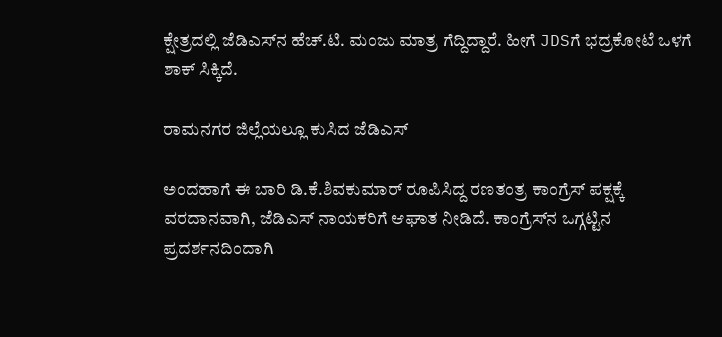ಕ್ಷೇತ್ರದಲ್ಲಿ ಜೆಡಿಎಸ್‌ನ ಹೆಚ್.ಟಿ. ಮಂಜು ಮಾತ್ರ ಗೆದ್ದಿದ್ದಾರೆ. ಹೀಗೆ JDSಗೆ ಭದ್ರಕೋಟೆ ಒಳಗೆ ಶಾಕ್ ಸಿಕ್ಕಿದೆ.

ರಾಮನಗರ ಜಿಲ್ಲೆಯಲ್ಲೂ ಕುಸಿದ ಜೆಡಿಎಸ್

ಅಂದಹಾಗೆ ಈ ಬಾರಿ ಡಿ.ಕೆ.ಶಿವಕುಮಾರ್ ರೂಪಿಸಿದ್ದ ರಣತಂತ್ರ ಕಾಂಗ್ರೆಸ್ ಪಕ್ಷಕ್ಕೆ ವರದಾನವಾಗಿ, ಜೆಡಿಎಸ್ ನಾಯಕರಿಗೆ ಆಘಾತ ನೀಡಿದೆ. ಕಾಂಗ್ರೆಸ್‌ನ ಒಗ್ಗಟ್ಟಿನ ಪ್ರದರ್ಶನದಿಂದಾಗಿ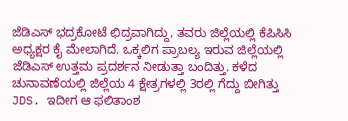ಜೆಡಿಎಸ್‌ ಭದ್ರಕೋಟೆ ಛಿದ್ರವಾಗಿದ್ದು, ತವರು ಜಿಲ್ಲೆಯಲ್ಲಿ ಕೆಪಿಸಿಸಿ ಅಧ್ಯಕ್ಷರ ಕೈ ಮೇಲಾಗಿದೆ. ಒಕ್ಕಲಿಗ ಪ್ರಾಬಲ್ಯ ಇರುವ ಜಿಲ್ಲೆಯಲ್ಲಿ ಜೆಡಿಎಸ್ ಉತ್ತಮ ಪ್ರದರ್ಶನ ನೀಡುತ್ತಾ ಬಂದಿತ್ತು. ಕಳೆದ ಚುನಾವಣೆಯಲ್ಲಿ ಜಿಲ್ಲೆಯ 4 ಕ್ಷೇತ್ರಗಳಲ್ಲಿ 3ರಲ್ಲಿ ಗೆದ್ದು ಬೀಗಿತ್ತು JDS. ಇದೀಗ ಆ ಫಲಿತಾಂಶ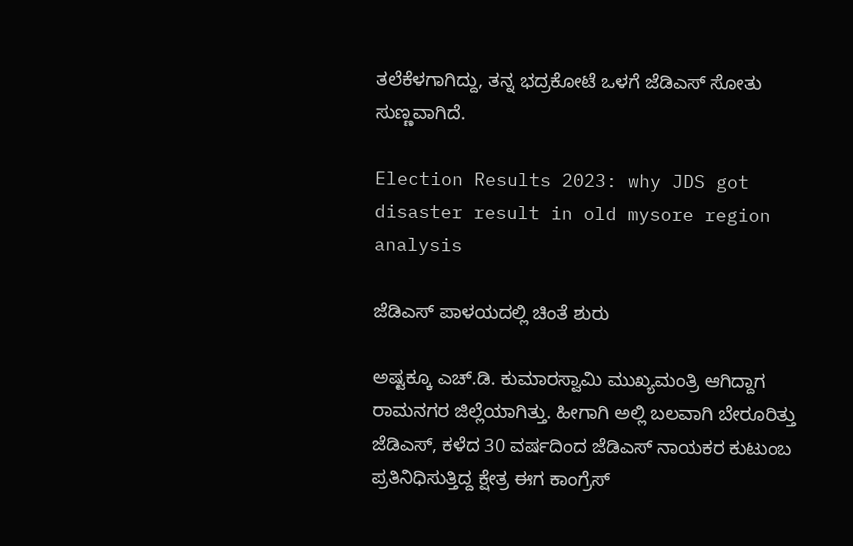ತಲೆಕೆಳಗಾಗಿದ್ದು, ತನ್ನ ಭದ್ರಕೋಟೆ ಒಳಗೆ ಜೆಡಿಎಸ್ ಸೋತು ಸುಣ್ಣವಾಗಿದೆ.

Election Results 2023: why JDS got disaster result in old mysore region analysis

ಜೆಡಿಎಸ್ ಪಾಳಯದಲ್ಲಿ ಚಿಂತೆ ಶುರು

ಅಷ್ಟಕ್ಕೂ ಎಚ್.ಡಿ. ಕುಮಾರಸ್ವಾಮಿ ಮುಖ್ಯಮಂತ್ರಿ ಆಗಿದ್ದಾಗ ರಾಮನಗರ ಜಿಲ್ಲೆಯಾಗಿತ್ತು. ಹೀಗಾಗಿ ಅಲ್ಲಿ ಬಲವಾಗಿ ಬೇರೂರಿತ್ತು ಜೆಡಿಎಸ್, ಕಳೆದ 30 ವರ್ಷದಿಂದ ಜೆಡಿಎಸ್‌ ನಾಯಕರ ಕುಟುಂಬ ಪ್ರತಿನಿಧಿಸುತ್ತಿದ್ದ ಕ್ಷೇತ್ರ ಈಗ ಕಾಂಗ್ರೆಸ್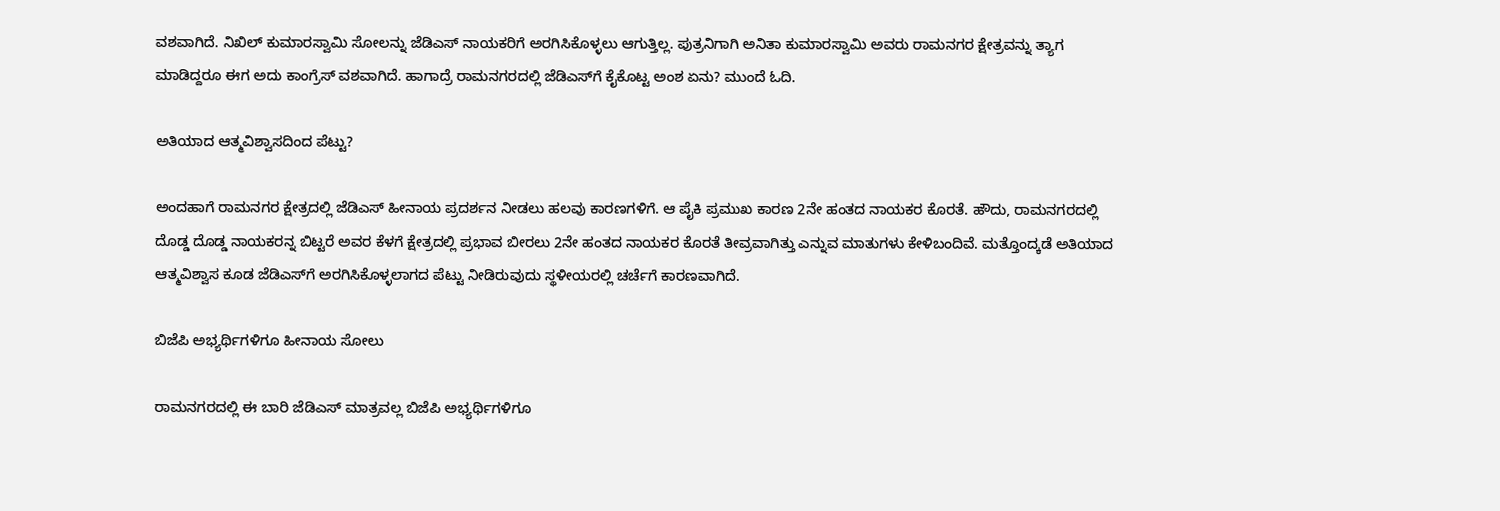ವಶವಾಗಿದೆ. ನಿಖಿಲ್ ಕುಮಾರಸ್ವಾಮಿ ಸೋಲನ್ನು ಜೆಡಿಎಸ್ ನಾಯಕರಿಗೆ ಅರಗಿಸಿಕೊಳ್ಳಲು ಆಗುತ್ತಿಲ್ಲ. ಪುತ್ರನಿಗಾಗಿ ಅನಿತಾ ಕುಮಾರಸ್ವಾಮಿ ಅವರು ರಾಮನಗರ ಕ್ಷೇತ್ರವನ್ನು ತ್ಯಾಗ ಮಾಡಿದ್ದರೂ ಈಗ ಅದು ಕಾಂಗ್ರೆಸ್ ವಶವಾಗಿದೆ. ಹಾಗಾದ್ರೆ ರಾಮನಗರದಲ್ಲಿ ಜೆಡಿಎಸ್‌ಗೆ ಕೈಕೊಟ್ಟ ಅಂಶ ಏನು? ಮುಂದೆ ಓದಿ.

ಅತಿಯಾದ ಆತ್ಮವಿಶ್ವಾಸದಿಂದ ಪೆಟ್ಟು?

ಅಂದಹಾಗೆ ರಾಮನಗರ ಕ್ಷೇತ್ರದಲ್ಲಿ ಜೆಡಿಎಸ್ ಹೀನಾಯ ಪ್ರದರ್ಶನ ನೀಡಲು ಹಲವು ಕಾರಣಗಳಿಗೆ. ಆ ಪೈಕಿ ಪ್ರಮುಖ ಕಾರಣ 2ನೇ ಹಂತದ ನಾಯಕರ ಕೊರತೆ. ಹೌದು, ರಾಮನಗರದಲ್ಲಿ ದೊಡ್ಡ ದೊಡ್ಡ ನಾಯಕರನ್ನ ಬಿಟ್ಟರೆ ಅವರ ಕೆಳಗೆ ಕ್ಷೇತ್ರದಲ್ಲಿ ಪ್ರಭಾವ ಬೀರಲು 2ನೇ ಹಂತದ ನಾಯಕರ ಕೊರತೆ ತೀವ್ರವಾಗಿತ್ತು ಎನ್ನುವ ಮಾತುಗಳು ಕೇಳಿಬಂದಿವೆ. ಮತ್ತೊಂದ್ಕಡೆ ಅತಿಯಾದ ಆತ್ಮವಿಶ್ವಾಸ ಕೂಡ ಜೆಡಿಎಸ್‌ಗೆ ಅರಗಿಸಿಕೊಳ್ಳಲಾಗದ ಪೆಟ್ಟು ನೀಡಿರುವುದು ಸ್ಥಳೀಯರಲ್ಲಿ ಚರ್ಚೆಗೆ ಕಾರಣವಾಗಿದೆ.

ಬಿಜೆಪಿ ಅಭ್ಯರ್ಥಿಗಳಿಗೂ ಹೀನಾಯ ಸೋಲು

ರಾಮನಗರದಲ್ಲಿ ಈ ಬಾರಿ ಜೆಡಿಎಸ್ ಮಾತ್ರವಲ್ಲ ಬಿಜೆಪಿ ಅಭ್ಯರ್ಥಿಗಳಿಗೂ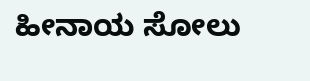ಹೀನಾಯ ಸೋಲು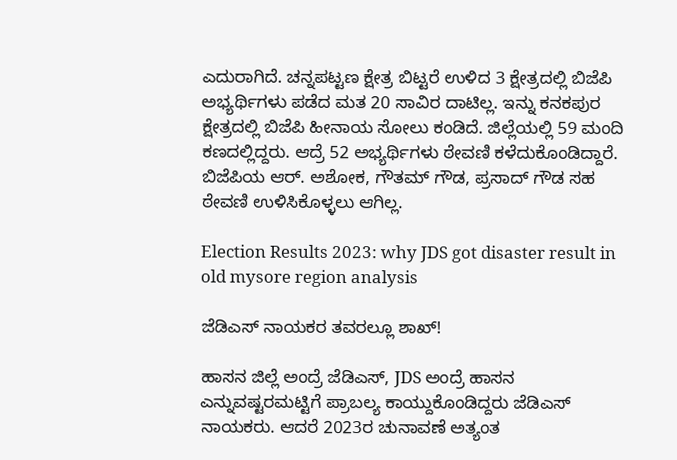ಎದುರಾಗಿದೆ. ಚನ್ನಪಟ್ಟಣ ಕ್ಷೇತ್ರ ಬಿಟ್ಟರೆ ಉಳಿದ 3 ಕ್ಷೇತ್ರದಲ್ಲಿ ಬಿಜೆಪಿ ಅಭ್ಯರ್ಥಿಗಳು ಪಡೆದ ಮತ 20 ಸಾವಿರ ದಾಟಿಲ್ಲ. ಇನ್ನು ಕನಕಪುರ ಕ್ಷೇತ್ರದಲ್ಲಿ ಬಿಜೆಪಿ ಹೀನಾಯ ಸೋಲು ಕಂಡಿದೆ. ಜಿಲ್ಲೆಯಲ್ಲಿ 59 ಮಂದಿ ಕಣದಲ್ಲಿದ್ದರು. ಆದ್ರೆ 52 ಅಭ್ಯರ್ಥಿಗಳು ಠೇವಣಿ ಕಳೆದುಕೊಂಡಿದ್ದಾರೆ. ಬಿಜೆಪಿಯ ಆರ್. ಅಶೋಕ, ಗೌತಮ್‌ ಗೌಡ, ಪ್ರಸಾದ್‌ ಗೌಡ ಸಹ ಠೇವಣಿ ಉಳಿಸಿಕೊಳ್ಳಲು ಆಗಿಲ್ಲ.

Election Results 2023: why JDS got disaster result in old mysore region analysis

ಜೆಡಿಎಸ್ ನಾಯಕರ ತವರಲ್ಲೂ ಶಾಖ್!

ಹಾಸನ ಜಿಲ್ಲೆ ಅಂದ್ರೆ ಜೆಡಿಎಸ್, JDS ಅಂದ್ರೆ ಹಾಸನ ಎನ್ನುವಷ್ಟರಮಟ್ಟಿಗೆ ಪ್ರಾಬಲ್ಯ ಕಾಯ್ದುಕೊಂಡಿದ್ದರು ಜೆಡಿಎಸ್ ನಾಯಕರು. ಆದರೆ 2023ರ ಚುನಾವಣೆ ಅತ್ಯಂತ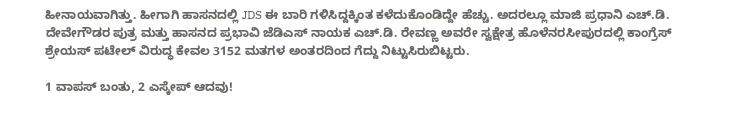ಹೀನಾಯವಾಗಿತ್ತು. ಹೀಗಾಗಿ ಹಾಸನದಲ್ಲಿ JDS ಈ ಬಾರಿ ಗಳಿಸಿದ್ದಕ್ಕಿಂತ ಕಳೆದುಕೊಂಡಿದ್ದೇ ಹೆಚ್ಚು. ಅದರಲ್ಲೂ ಮಾಜಿ ಪ್ರಧಾನಿ ಎಚ್.ಡಿ. ದೇವೇಗೌಡರ ಪುತ್ರ ಮತ್ತು ಹಾಸನದ ಪ್ರಭಾವಿ ಜೆಡಿಎಸ್ ನಾಯಕ ಎಚ್.ಡಿ. ರೇವಣ್ಣ ಅವರೇ ಸ್ವಕ್ಷೇತ್ರ ಹೊಳೆನರಸೀಪುರದಲ್ಲಿ ಕಾಂಗ್ರೆಸ್‍ ಶ್ರೇಯಸ್ ಪಟೇಲ್ ವಿರುದ್ಧ ಕೇವಲ 3152 ಮತಗಳ ಅಂತರದಿಂದ ಗೆದ್ದು ನಿಟ್ಟುಸಿರುಬಿಟ್ಟರು.

1 ವಾಪಸ್ ಬಂತು, 2 ಎಸ್ಕೇಪ್ ಆದವು!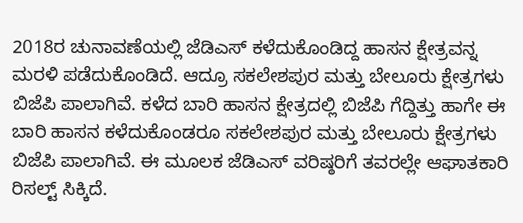2018ರ ಚುನಾವಣೆಯಲ್ಲಿ ಜೆಡಿಎಸ್ ಕಳೆದುಕೊಂಡಿದ್ದ ಹಾಸನ ಕ್ಷೇತ್ರವನ್ನ ಮರಳಿ ಪಡೆದುಕೊಂಡಿದೆ. ಆದ್ರೂ ಸಕಲೇಶಪುರ ಮತ್ತು ಬೇಲೂರು ಕ್ಷೇತ್ರಗಳು ಬಿಜೆಪಿ ಪಾಲಾಗಿವೆ. ಕಳೆದ ಬಾರಿ ಹಾಸನ ಕ್ಷೇತ್ರದಲ್ಲಿ ಬಿಜೆಪಿ ಗೆದ್ದಿತ್ತು ಹಾಗೇ ಈ ಬಾರಿ ಹಾಸನ ಕಳೆದುಕೊಂಡರೂ ಸಕಲೇಶಪುರ ಮತ್ತು ಬೇಲೂರು ಕ್ಷೇತ್ರಗಳು ಬಿಜೆಪಿ ಪಾಲಾಗಿವೆ. ಈ ಮೂಲಕ ಜೆಡಿಎಸ್ ವರಿಷ್ಠರಿಗೆ ತವರಲ್ಲೇ ಆಘಾತಕಾರಿ ರಿಸಲ್ಟ್ ಸಿಕ್ಕಿದೆ.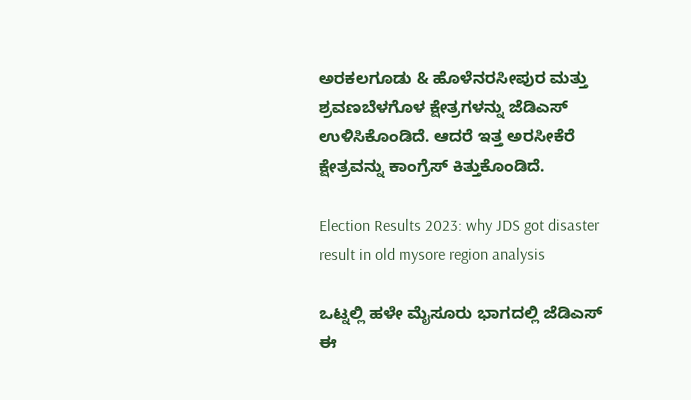ಅರಕಲಗೂಡು & ಹೊಳೆನರಸೀಪುರ ಮತ್ತು ಶ್ರವಣಬೆಳಗೊಳ ಕ್ಷೇತ್ರಗಳನ್ನು ಜೆಡಿಎಸ್ ಉಳಿಸಿಕೊಂಡಿದೆ. ಆದರೆ ಇತ್ತ ಅರಸೀಕೆರೆ ಕ್ಷೇತ್ರವನ್ನು ಕಾಂಗ್ರೆಸ್ ಕಿತ್ತುಕೊಂಡಿದೆ.

Election Results 2023: why JDS got disaster result in old mysore region analysis

ಒಟ್ನಲ್ಲಿ ಹಳೇ ಮೈಸೂರು ಭಾಗದಲ್ಲಿ ಜೆಡಿಎಸ್ ಈ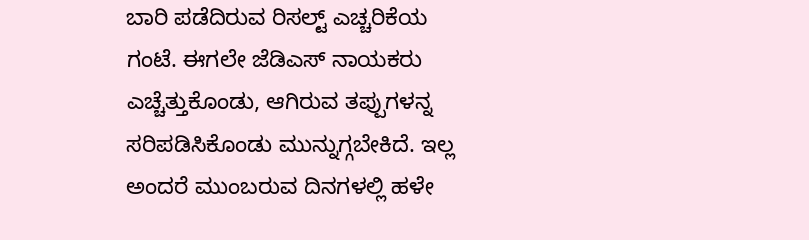ಬಾರಿ ಪಡೆದಿರುವ ರಿಸಲ್ಟ್ ಎಚ್ಚರಿಕೆಯ ಗಂಟೆ. ಈಗಲೇ ಜೆಡಿಎಸ್ ನಾಯಕರು ಎಚ್ಚೆತ್ತುಕೊಂಡು, ಆಗಿರುವ ತಪ್ಪುಗಳನ್ನ ಸರಿಪಡಿಸಿಕೊಂಡು ಮುನ್ನುಗ್ಗಬೇಕಿದೆ. ಇಲ್ಲ ಅಂದರೆ ಮುಂಬರುವ ದಿನಗಳಲ್ಲಿ ಹಳೇ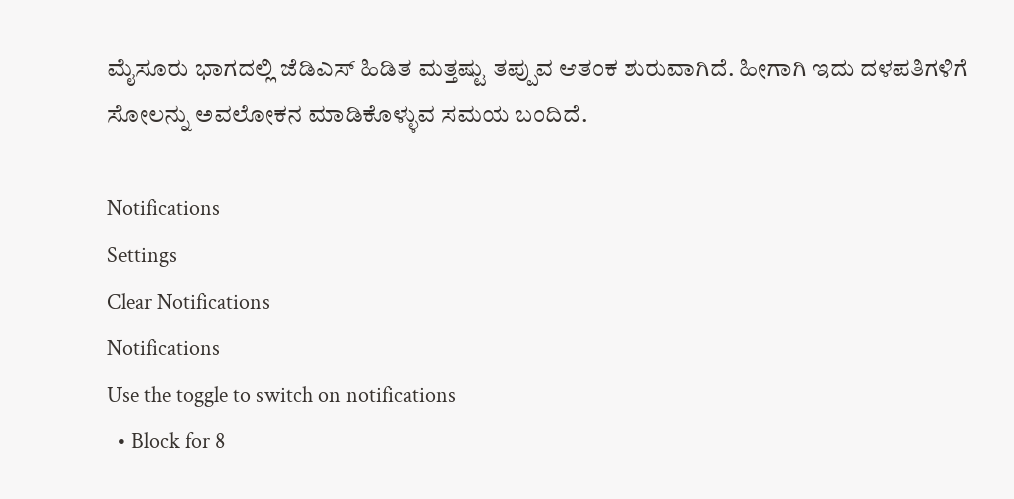ಮೈಸೂರು ಭಾಗದಲ್ಲಿ ಜೆಡಿಎಸ್ ಹಿಡಿತ ಮತ್ತಷ್ಟು ತಪ್ಪುವ ಆತಂಕ ಶುರುವಾಗಿದೆ. ಹೀಗಾಗಿ ಇದು ದಳಪತಿಗಳಿಗೆ ಸೋಲನ್ನು ಅವಲೋಕನ ಮಾಡಿಕೊಳ್ಳುವ ಸಮಯ ಬಂದಿದೆ.

Notifications
Settings
Clear Notifications
Notifications
Use the toggle to switch on notifications
  • Block for 8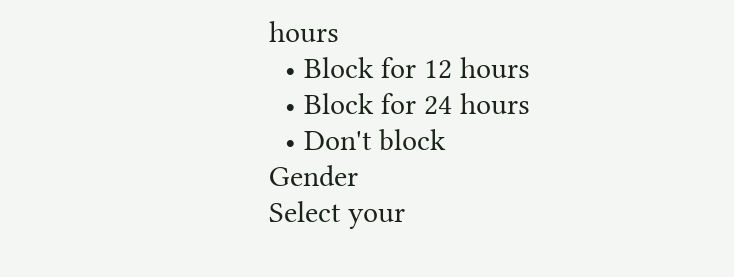hours
  • Block for 12 hours
  • Block for 24 hours
  • Don't block
Gender
Select your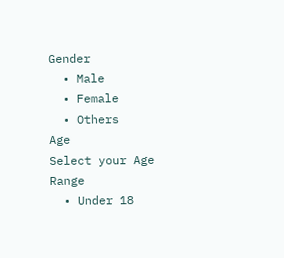Gender
  • Male
  • Female
  • Others
Age
Select your Age Range
  • Under 18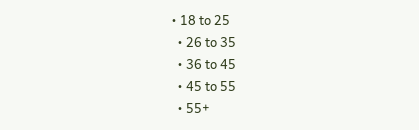• 18 to 25
  • 26 to 35
  • 36 to 45
  • 45 to 55
  • 55+